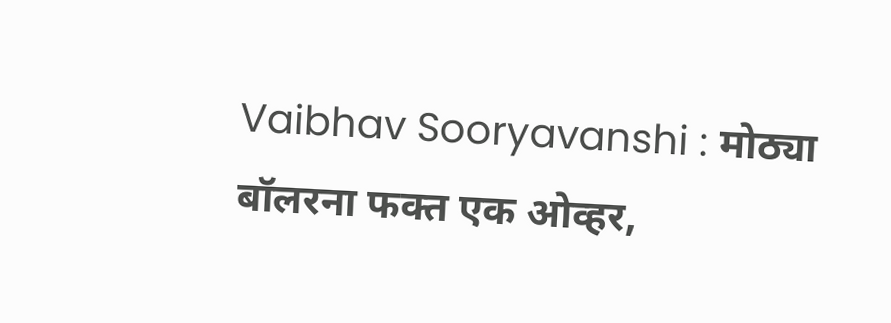Vaibhav Sooryavanshi : मोठ्या बॉलरना फक्त एक ओव्हर,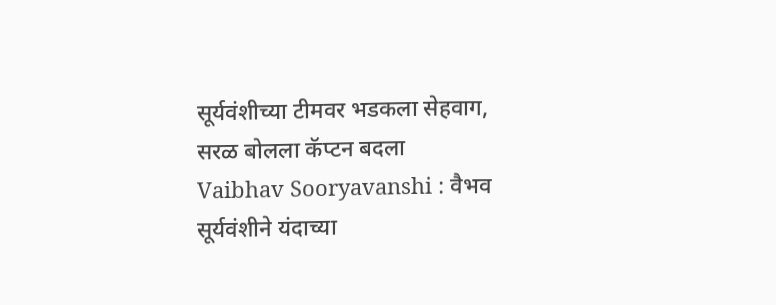सूर्यवंशीच्या टीमवर भडकला सेहवाग, सरळ बोलला कॅप्टन बदला
Vaibhav Sooryavanshi : वैभव सूर्यवंशीने यंदाच्या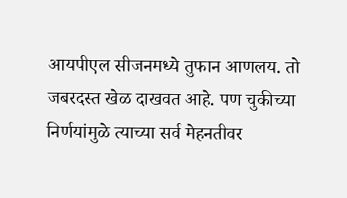आयपीएल सीजनमध्ये तुफान आणलय. तो जबरदस्त खेळ दाखवत आहे. पण चुकीच्या निर्णयांमुळे त्याच्या सर्व मेहनतीवर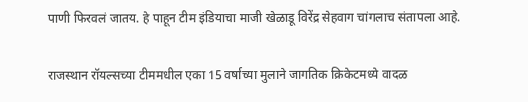पाणी फिरवलं जातय. हे पाहून टीम इंडियाचा माजी खेळाडू विरेंद्र सेहवाग चांगलाच संतापला आहे.

राजस्थान रॉयल्सच्या टीममधील एका 15 वर्षाच्या मुलाने जागतिक क्रिकेटमध्ये वादळ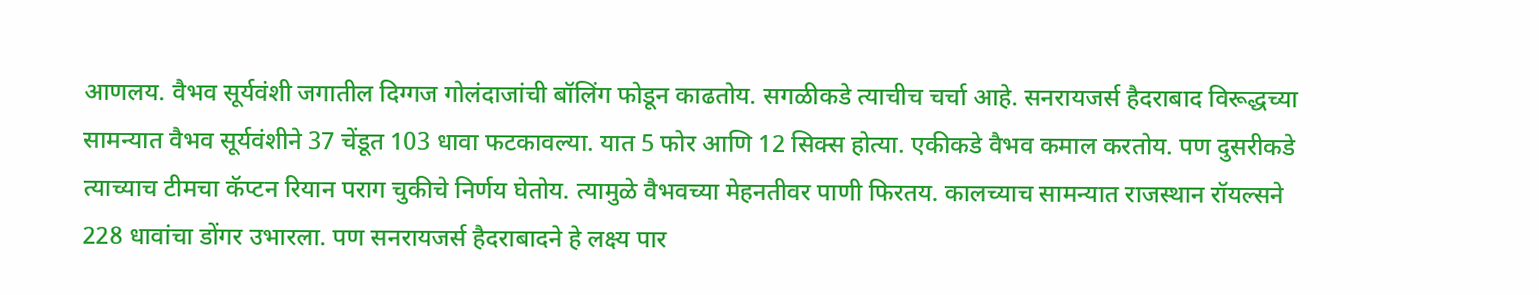आणलय. वैभव सूर्यवंशी जगातील दिग्गज गोलंदाजांची बॉलिंग फोडून काढतोय. सगळीकडे त्याचीच चर्चा आहे. सनरायजर्स हैदराबाद विरूद्धच्या सामन्यात वैभव सूर्यवंशीने 37 चेंडूत 103 धावा फटकावल्या. यात 5 फोर आणि 12 सिक्स होत्या. एकीकडे वैभव कमाल करतोय. पण दुसरीकडे त्याच्याच टीमचा कॅप्टन रियान पराग चुकीचे निर्णय घेतोय. त्यामुळे वैभवच्या मेहनतीवर पाणी फिरतय. कालच्याच सामन्यात राजस्थान रॉयल्सने 228 धावांचा डोंगर उभारला. पण सनरायजर्स हैदराबादने हे लक्ष्य पार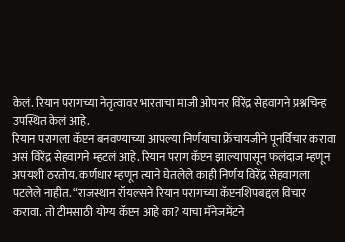केलं. रियान परागच्या नेतृत्वावर भारताचा माजी ओपनर विरेंद्र सेहवागने प्रश्नचिन्ह उपस्थित केलं आहे.
रियान परागला कॅप्टन बनवण्याच्या आपल्या निर्णयाचा फ्रेंचायजीने पूनर्विचार करावा असं विरेंद्र सेहवागने म्हटलं आहे. रियान पराग कॅप्टन झाल्यापासून फलंदाज म्हणून अपयशी ठरतोय. कर्णधार म्हणून त्याने घेतलेले काही निर्णय विरेंद्र सेहवागला पटलेले नाहीत. “राजस्थान रॉयल्सने रियान परागच्या कॅप्टनशिपबद्दल विचार करावा. तो टीमसाठी योग्य कॅप्टन आहे का? याचा मॅनेजमेंटने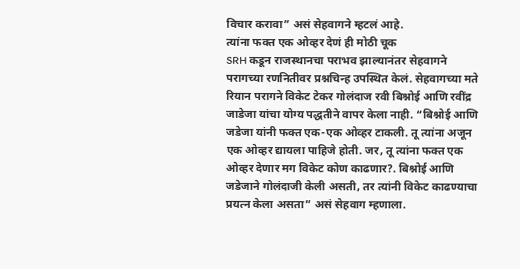विचार करावा” असं सेहवागने म्हटलं आहे.
त्यांना फक्त एक ओव्हर देणं ही मोठी चूक
SRH कडून राजस्थानचा पराभव झाल्यानंतर सेहवागने परागच्या रणनितीवर प्रश्नचिन्ह उपस्थित केलं. सेहवागच्या मते रियान परागने विकेट टेकर गोलंदाज रवी बिश्नोई आणि रवींद्र जाडेजा यांचा योग्य पद्धतीने वापर केला नाही. “बिश्नोई आणि जडेजा यांनी फक्त एक-एक ओव्हर टाकली. तू त्यांना अजून एक ओव्हर द्यायला पाहिजे होती. जर, तू त्यांना फक्त एक ओव्हर देणार मग विकेट कोण काढणार?. बिश्नोई आणि जडेजाने गोलंदाजी केली असती, तर त्यांनी विकेट काढण्याचा प्रयत्न केला असता” असं सेहवाग म्हणाला.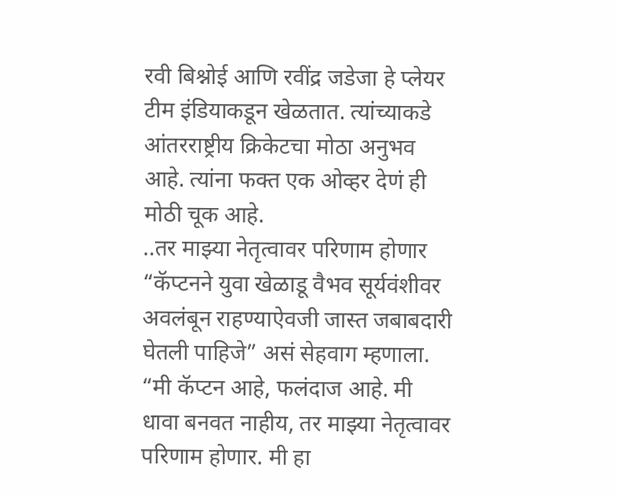रवी बिश्नोई आणि रवींद्र जडेजा हे प्लेयर टीम इंडियाकडून खेळतात. त्यांच्याकडे आंतरराष्ट्रीय क्रिकेटचा मोठा अनुभव आहे. त्यांना फक्त एक ओव्हर देणं ही मोठी चूक आहे.
..तर माझ्या नेतृत्वावर परिणाम होणार
“कॅप्टनने युवा खेळाडू वैभव सूर्यवंशीवर अवलंबून राहण्याऐवजी जास्त जबाबदारी घेतली पाहिजे” असं सेहवाग म्हणाला. “मी कॅप्टन आहे, फलंदाज आहे. मी धावा बनवत नाहीय, तर माझ्या नेतृत्वावर परिणाम होणार. मी हा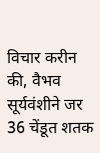विचार करीन की, वैभव सूर्यवंशीने जर 36 चेंडूत शतक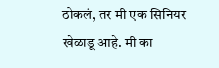ठोकलं, तर मी एक सिनियर खेळाडू आहे. मी का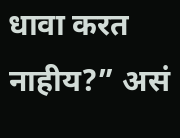धावा करत नाहीय?” असं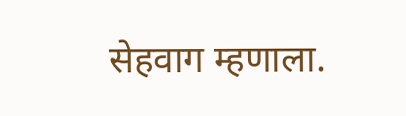सेहवाग म्हणाला.